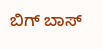ಬಿಗ್ ಬಾಸ್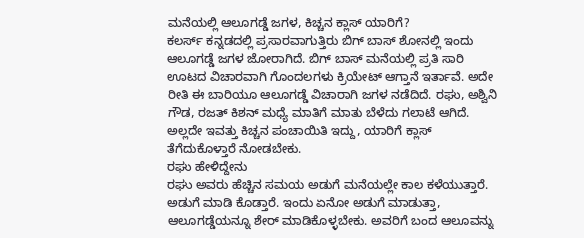ಮನೆಯಲ್ಲಿ ಆಲೂಗಡ್ಡೆ ಜಗಳ, ಕಿಚ್ಚನ ಕ್ಲಾಸ್ ಯಾರಿಗೆ?
ಕಲರ್ಸ್ ಕನ್ನಡದಲ್ಲಿ ಪ್ರಸಾರವಾಗುತ್ತಿರು ಬಿಗ್ ಬಾಸ್ ಶೋನಲ್ಲಿ ಇಂದು ಆಲೂಗಡ್ಡೆ ಜಗಳ ಜೋರಾಗಿದೆ. ಬಿಗ್ ಬಾಸ್ ಮನೆಯಲ್ಲಿ ಪ್ರತಿ ಸಾರಿ ಊಟದ ವಿಚಾರವಾಗಿ ಗೊಂದಲಗಳು ಕ್ರಿಯೇಟ್ ಆಗ್ತಾನೆ ಇರ್ತಾವೆ. ಅದೇ ರೀತಿ ಈ ಬಾರಿಯೂ ಆಲೂಗಡ್ಡೆ ವಿಚಾರಾಗಿ ಜಗಳ ನಡೆದಿದೆ. ರಘು, ಅಶ್ವಿನಿ ಗೌಡ, ರಜತ್ ಕಿಶನ್ ಮಧ್ಯೆ ಮಾತಿಗೆ ಮಾತು ಬೆಳೆದು ಗಲಾಟೆ ಆಗಿದೆ. ಅಲ್ಲದೇ ಇವತ್ತು ಕಿಚ್ಚನ ಪಂಚಾಯಿತಿ ಇದ್ದು, ಯಾರಿಗೆ ಕ್ಲಾಸ್ ತೆಗೆದುಕೊಳ್ತಾರೆ ನೋಡಬೇಕು.
ರಘು ಹೇಳಿದ್ದೇನು
ರಘು ಅವರು ಹೆಚ್ಚಿನ ಸಮಯ ಅಡುಗೆ ಮನೆಯಲ್ಲೇ ಕಾಲ ಕಳೆಯುತ್ತಾರೆ. ಅಡುಗೆ ಮಾಡಿ ಕೊಡ್ತಾರೆ. ಇಂದು ಏನೋ ಅಡುಗೆ ಮಾಡುತ್ತಾ, ಆಲೂಗಡ್ಡೆಯನ್ನೂ ಶೇರ್ ಮಾಡಿಕೊಳ್ಳಬೇಕು. ಅವರಿಗೆ ಬಂದ ಆಲೂವನ್ನು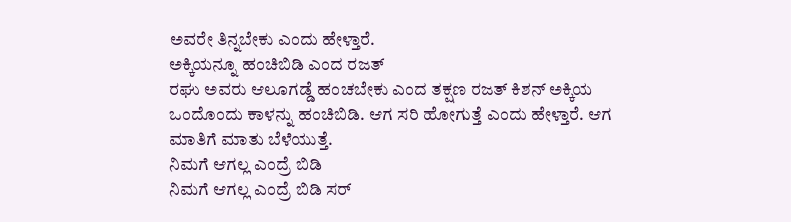ಅವರೇ ತಿನ್ನಬೇಕು ಎಂದು ಹೇಳ್ತಾರೆ.
ಅಕ್ಕಿಯನ್ನೂ ಹಂಚಿಬಿಡಿ ಎಂದ ರಜತ್
ರಘು ಅವರು ಆಲೂಗಡ್ಡೆ ಹಂಚಬೇಕು ಎಂದ ತಕ್ಷಣ ರಜತ್ ಕಿಶನ್ ಅಕ್ಕಿಯ ಒಂದೊಂದು ಕಾಳನ್ನು ಹಂಚಿಬಿಡಿ. ಆಗ ಸರಿ ಹೋಗುತ್ತೆ ಎಂದು ಹೇಳ್ತಾರೆ. ಆಗ ಮಾತಿಗೆ ಮಾತು ಬೆಳೆಯುತ್ತೆ.
ನಿಮಗೆ ಆಗಲ್ಲ ಎಂದ್ರೆ ಬಿಡಿ
ನಿಮಗೆ ಆಗಲ್ಲ ಎಂದ್ರೆ ಬಿಡಿ ಸರ್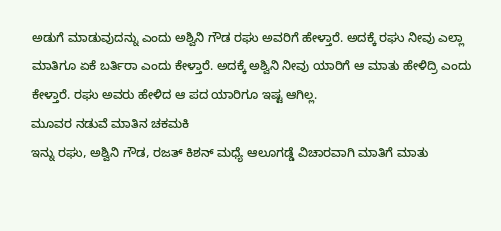ಅಡುಗೆ ಮಾಡುವುದನ್ನು ಎಂದು ಅಶ್ವಿನಿ ಗೌಡ ರಘು ಅವರಿಗೆ ಹೇಳ್ತಾರೆ. ಅದಕ್ಕೆ ರಘು ನೀವು ಎಲ್ಲಾ ಮಾತಿಗೂ ಏಕೆ ಬರ್ತಿರಾ ಎಂದು ಕೇಳ್ತಾರೆ. ಅದಕ್ಕೆ ಅಶ್ವಿನಿ ನೀವು ಯಾರಿಗೆ ಆ ಮಾತು ಹೇಳಿದ್ರಿ ಎಂದು ಕೇಳ್ತಾರೆ. ರಘು ಅವರು ಹೇಳಿದ ಆ ಪದ ಯಾರಿಗೂ ಇಷ್ಟ ಆಗಿಲ್ಲ.
ಮೂವರ ನಡುವೆ ಮಾತಿನ ಚಕಮಕಿ
ಇನ್ನು ರಘು, ಅಶ್ವಿನಿ ಗೌಡ, ರಜತ್ ಕಿಶನ್ ಮಧ್ಯೆ ಆಲೂಗಡ್ಡೆ ವಿಚಾರವಾಗಿ ಮಾತಿಗೆ ಮಾತು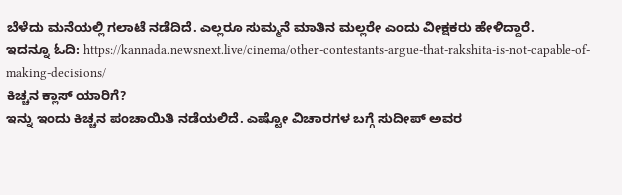ಬೆಳೆದು ಮನೆಯಲ್ಲಿ ಗಲಾಟೆ ನಡೆದಿದೆ. ಎಲ್ಲರೂ ಸುಮ್ಮನೆ ಮಾತಿನ ಮಲ್ಲರೇ ಎಂದು ವೀಕ್ಷಕರು ಹೇಳಿದ್ದಾರೆ.
ಇದನ್ನೂ ಓದಿ: https://kannada.newsnext.live/cinema/other-contestants-argue-that-rakshita-is-not-capable-of-making-decisions/
ಕಿಚ್ಚನ ಕ್ಲಾಸ್ ಯಾರಿಗೆ?
ಇನ್ನು ಇಂದು ಕಿಚ್ಚನ ಪಂಚಾಯಿತಿ ನಡೆಯಲಿದೆ. ಎಷ್ಟೋ ವಿಚಾರಗಳ ಬಗ್ಗೆ ಸುದೀಪ್ ಅವರ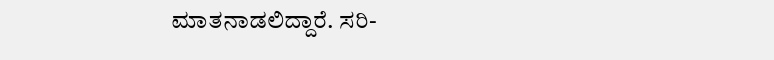ಮಾತನಾಡಲಿದ್ದಾರೆ. ಸರಿ-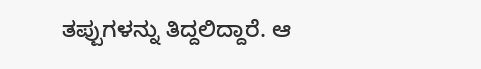ತಪ್ಪುಗಳನ್ನು ತಿದ್ದಲಿದ್ದಾರೆ. ಆ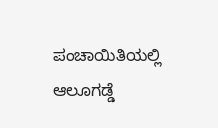ಪಂಚಾಯಿತಿಯಲ್ಲಿ ಆಲೂಗಡ್ಡೆ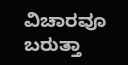ವಿಚಾರವೂ ಬರುತ್ತಾ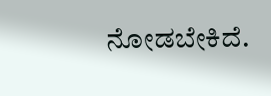ನೋಡಬೇಕಿದೆ.